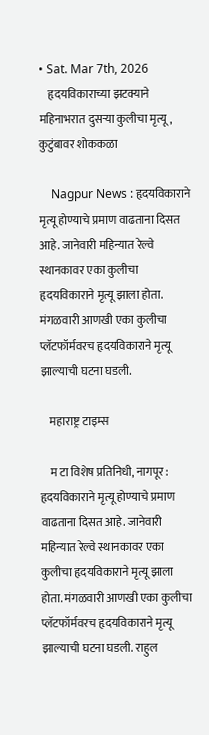• Sat. Mar 7th, 2026
    हृदयविकाराच्या झटक्याने महिनाभरात दुसऱ्या कुलीचा मृत्यू, कुटुंबावर शोककळा

    Nagpur News : हृदयविकाराने मृत्यू होण्याचे प्रमाण वाढताना दिसत आहे. जानेवारी महिन्यात रेल्वे स्थानकावर एका कुलीचा हृदयविकाराने मृत्यू झाला होता. मंगळवारी आणखी एका कुलीचा प्लॅटफॉर्मवरच हृदयविकाराने मृत्यू झाल्याची घटना घडली.

    महाराष्ट्र टाइम्स

    म टा विशेष प्रतिनिधी, नागपूर : हृदयविकाराने मृत्यू होण्याचे प्रमाण वाढताना दिसत आहे. जानेवारी महिन्यात रेल्वे स्थानकावर एका कुलीचा हृदयविकाराने मृत्यू झाला होता. मंगळवारी आणखी एका कुलीचा प्लॅटफॉर्मवरच हृदयविकाराने मृत्यू झाल्याची घटना घडली. राहुल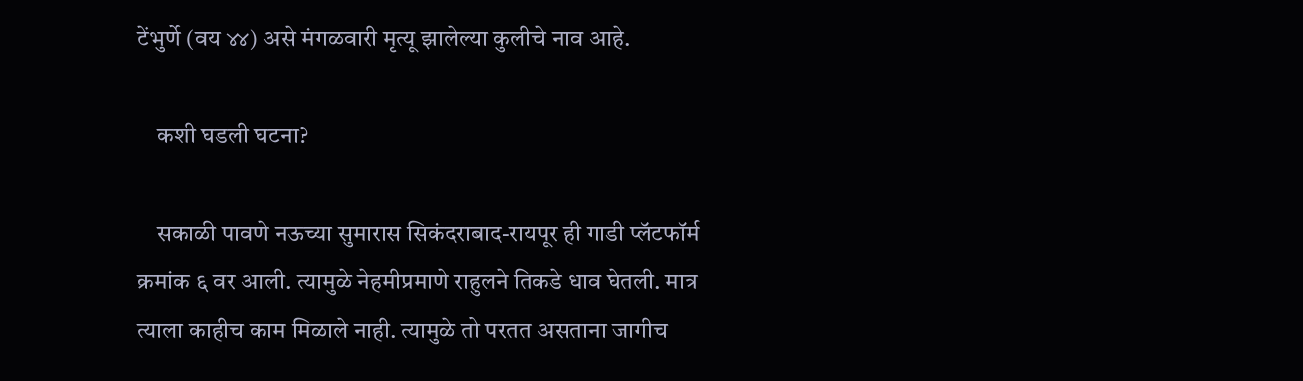टेंभुर्णे (वय ४४) असे मंगळवारी मृत्यू झालेल्या कुलीचे नाव आहे.

    कशी घडली घटना?

    सकाळी पावणे नऊच्या सुमारास सिकंदराबाद-रायपूर ही गाडी प्लॅटफॉर्म क्रमांक ६ वर आली. त्यामुळे नेहमीप्रमाणे राहुलने तिकडे धाव घेतली. मात्र त्याला काहीच काम मिळाले नाही. त्यामुळे तो परतत असताना जागीच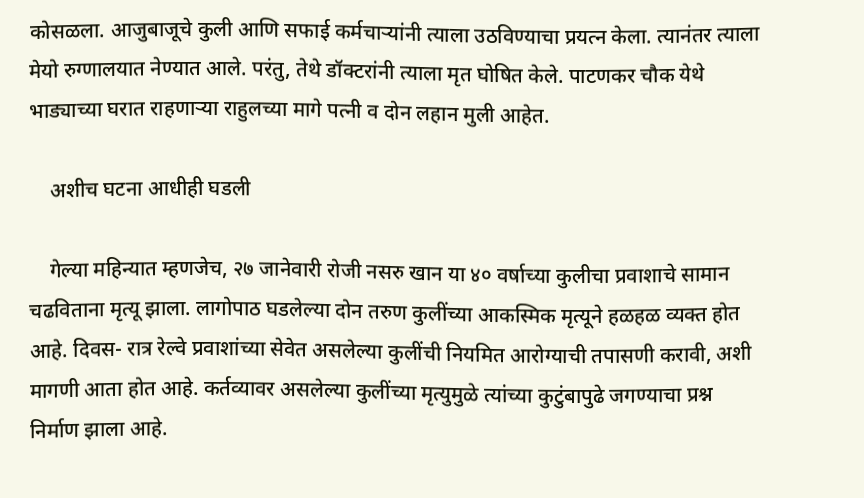कोसळला. आजुबाजूचे कुली आणि सफाई कर्मचाऱ्यांनी त्याला उठविण्याचा प्रयत्न केला. त्यानंतर त्याला मेयो रुग्णालयात नेण्यात आले. परंतु, तेथे डॉक्टरांनी त्याला मृत घोषित केले. पाटणकर चौक येथे भाड्याच्या घरात राहणाऱ्या राहुलच्या मागे पत्नी व दोन लहान मुली आहेत.

    अशीच घटना आधीही घडली

    गेल्या महिन्यात म्हणजेच, २७ जानेवारी रोजी नसरु खान या ४० वर्षाच्या कुलीचा प्रवाशाचे सामान चढविताना मृत्यू झाला. लागोपाठ घडलेल्या दोन तरुण कुलींच्या आकस्मिक मृत्यूने हळहळ व्यक्त होत आहे. दिवस- रात्र रेल्वे प्रवाशांच्या सेवेत असलेल्या कुलींची नियमित आरोग्याची तपासणी करावी, अशी मागणी आता होत आहे. कर्तव्यावर असलेल्या कुलींच्या मृत्युमुळे त्यांच्या कुटुंबापुढे जगण्याचा प्रश्न निर्माण झाला आहे.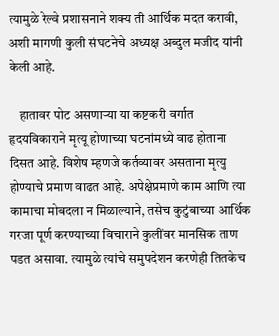त्यामुळे रेल्वे प्रशासनाने शक्य ती आर्थिक मदत करावी, अशी मागणी कुली संघटनेचे अध्यक्ष अब्दुल मजीद यांनी केली आहे.

    हातावर पोट असणाऱ्या या कष्टकरी वर्गात हृदयविकाराने मृत्यू होणाच्या घटनांमध्ये वाढ होताना दिसत आहे. विशेष म्हणजे कर्तव्यावर असताना मृत्यु होण्याचे प्रमाण वाढत आहे. अपेक्षेप्रमाणे काम आणि त्या कामाचा मोबदला न मिळाल्याने, तसेच कुटुंबाच्या आर्थिक गरजा पूर्ण करण्याच्या विचाराने कुलींवर मानसिक ताण पडत असावा. त्यामुळे त्यांचे समुपदेशन करणेही तितकेच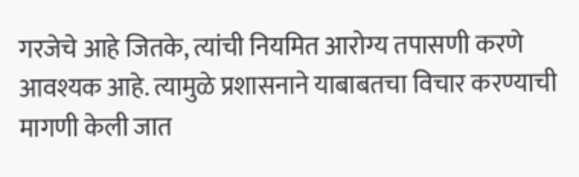गरजेचे आहे जितके, त्यांची नियमित आरोग्य तपासणी करणे आवश्यक आहे. त्यामुळे प्रशासनाने याबाबतचा विचार करण्याची मागणी केली जात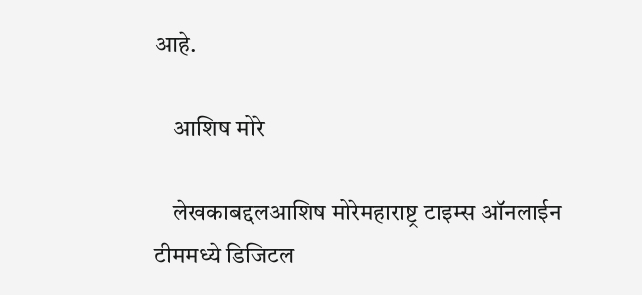आहे.

    आशिष मोरे

    लेखकाबद्दलआशिष मोरेमहाराष्ट्र टाइम्स ऑनलाईन टीममध्ये डिजिटल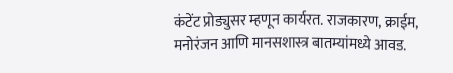कंटेंट प्रोड्युसर म्हणून कार्यरत. राजकारण, क्राईम, मनोरंजन आणि मानसशास्त्र बातम्यांमध्ये आवड.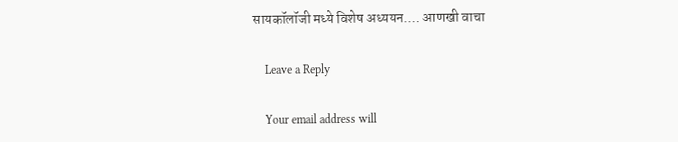सायकॉलॉजी मध्ये विशेष अध्ययन.… आणखी वाचा

    Leave a Reply

    Your email address will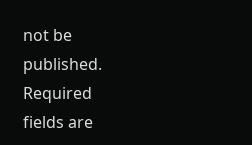not be published. Required fields are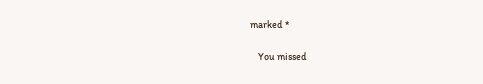marked *

    You missed